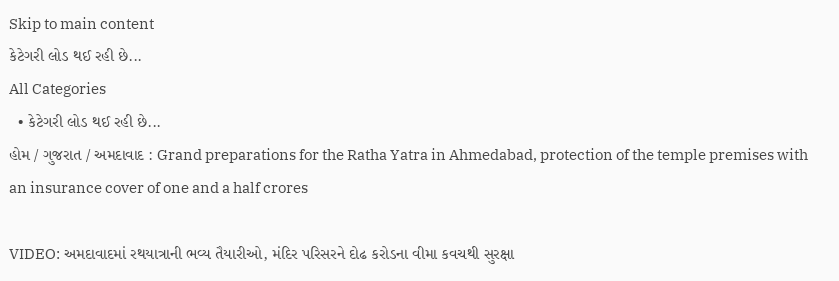Skip to main content
કેટેગરી લોડ થઈ રહી છે...
All Categories
  • કેટેગરી લોડ થઈ રહી છે...
હોમ / ગુજરાત / અમદાવાદ : Grand preparations for the Ratha Yatra in Ahmedabad, protection of the temple premises with an insurance cover of one and a half crores

VIDEO: અમદાવાદમાં રથયાત્રાની ભવ્ય તૈયારીઓ, મંદિર પરિસરને દોઢ કરોડના વીમા કવચથી સુરક્ષા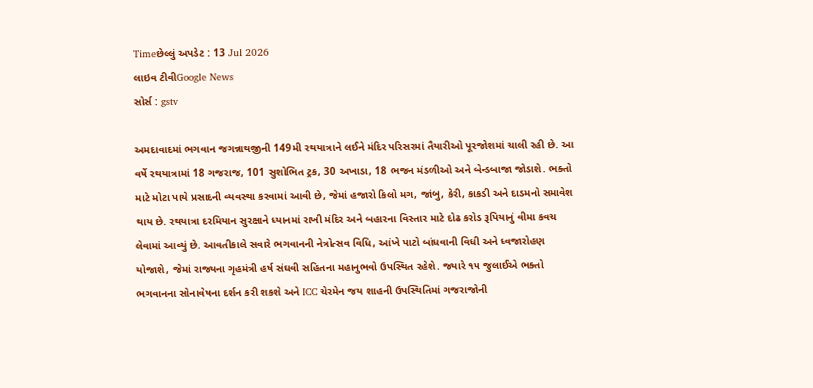Timeછેલ્લું અપડેટ : 13 Jul 2026
લાઇવ ટીવીGoogle News
સોર્સ : gstv

અમદાવાદમાં ભગવાન જગન્નાથજીની 149મી રથયાત્રાને લઈને મંદિર પરિસરમાં તૈયારીઓ પૂરજોશમાં ચાલી રહી છે. આ વર્ષે રથયાત્રામાં 18 ગજરાજ, 101 સુશોભિત ટ્રક, 30 અખાડા, 18 ભજન મંડળીઓ અને બેન્ડબાજા જોડાશે. ભક્તો માટે મોટા પાયે પ્રસાદની વ્યવસ્થા કરવામાં આવી છે, જેમાં હજારો કિલો મગ, જાંબુ, કેરી, કાકડી અને દાડમનો સમાવેશ થાય છે. રથયાત્રા દરમિયાન સુરક્ષાને ધ્યાનમાં રાખી મંદિર અને બહારના વિસ્તાર માટે દોઢ કરોડ રૂપિયાનું વીમા કવચ લેવામાં આવ્યું છે. આવતીકાલે સવારે ભગવાનની નેત્રોત્સવ વિધિ, આંખે પાટો બાંધવાની વિધી અને ધ્વજારોહણ યોજાશે, જેમાં રાજ્યના ગૃહમંત્રી હર્ષ સંઘવી સહિતના મહાનુભવો ઉપસ્થિત રહેશે. જ્યારે ૧૫ જુલાઈએ ભક્તો ભગવાનના સોનાવેષના દર્શન કરી શકશે અને ICC ચેરમેન જય શાહની ઉપસ્થિતિમાં ગજરાજોની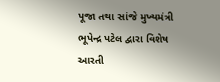પૂજા તથા સાંજે મુખ્યમંત્રી ભૂપેન્દ્ર પટેલ દ્વારા વિશેષ આરતી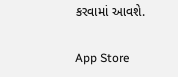કરવામાં આવશે.

App Store